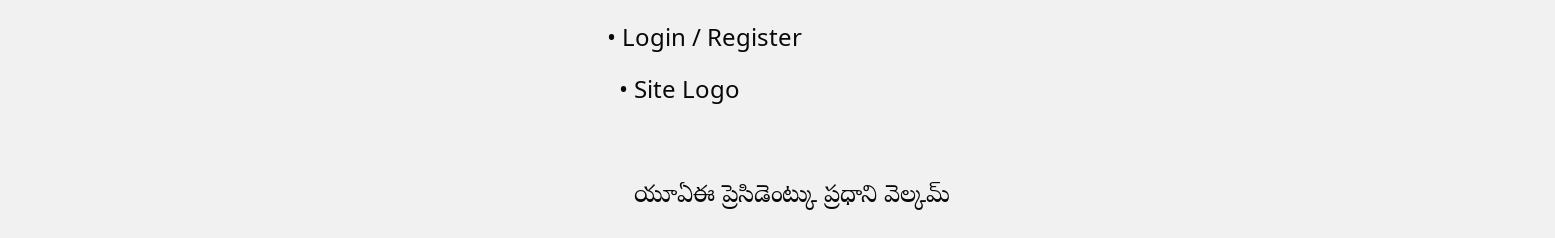• Login / Register
  • Site Logo

    యూఏఈ ప్రెసిడెంట్కు ప్రధాని వెల్కమ్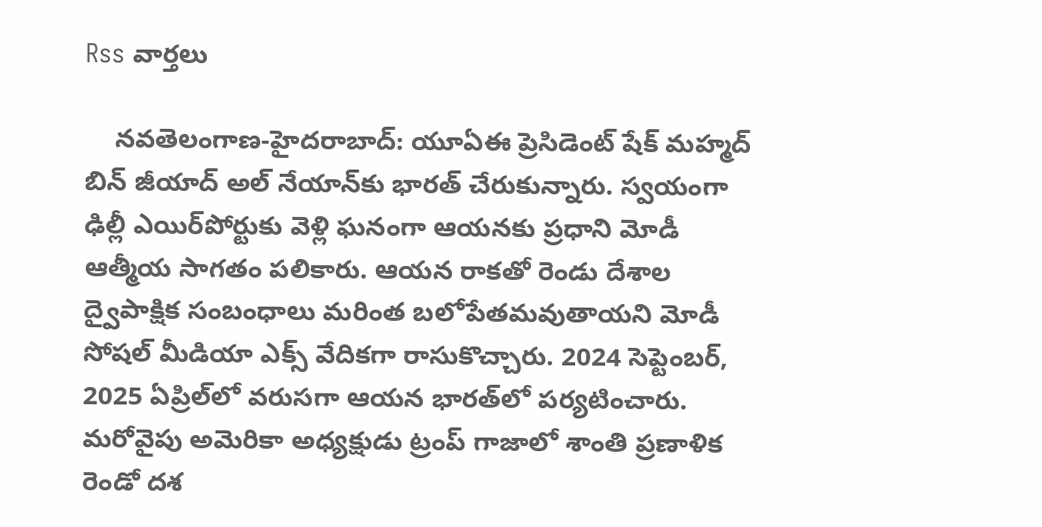Rss వార్తలు

    న‌వ‌తెలంగాణ‌-హైద‌రాబాద్: యూఏఈ ప్రెసిడెంట్ షేక్ మ‌హ్మ‌ద్ బిన్ జీయాద్ అల్ నేయాన్‌కు భార‌త్ చేరుకున్నారు. స్వయంగా ఢిల్లీ ఎయిర్‌పోర్టుకు వెళ్లి ఘ‌నంగా ఆయ‌న‌కు ప్ర‌ధాని మోడీ ఆత్మీయ సాగ‌తం ప‌లికారు. ఆయ‌న రాక‌తో రెండు దేశాల ద్వైపాక్షిక సంబంధాలు మ‌రింత బ‌లోపేత‌మ‌వుతాయ‌ని మోడీ సోష‌ల్ మీడియా ఎక్స్ వేదిక‌గా రాసుకొచ్చారు. 2024 సెప్టెంబర్‌, 2025 ఏప్రిల్‌లో వరుసగా ఆయన భారత్‌లో పర్యటించారు. మరోవైపు అమెరికా అధ్యక్షుడు ట్రంప్‌ గాజాలో శాంతి ప్రణాళిక రెండో దశ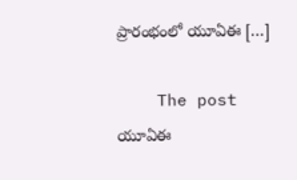ప్రారంభంలో యూఏఈ […]

    The post యూఏఈ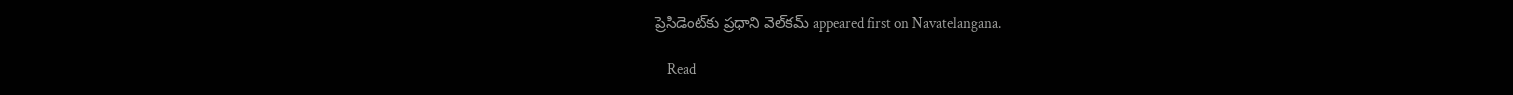ప్రెసిడెంట్‌కు ప్ర‌ధాని వెల్‌క‌మ్ appeared first on Navatelangana.

    Read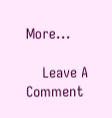More...

    Leave A Comment